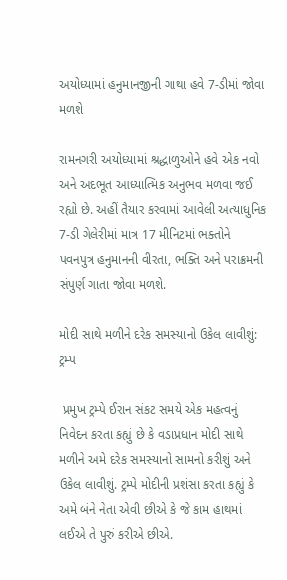અયોધ્યામાં હનુમાનજીની ગાથા હવે 7-ડીમાં જોવા મળશે

રામનગરી અયોધ્યામાં શ્રદ્ધાળુઓને હવે એક નવો અને અદભૂત આધ્યાત્મિક અનુભવ મળવા જઈ રહ્યો છે. અહીં તૈયાર કરવામાં આવેલી અત્યાધુનિક 7-ડી ગેલેરીમાં માત્ર 17 મીનિટમાં ભક્તોને પવનપુત્ર હનુમાનની વીરતા, ભક્તિ અને પરાક્રમની સંપુર્ણ ગાતા જોવા મળશે.

મોદી સાથે મળીને દરેક સમસ્યાનો ઉકેલ લાવીશું: ટ્રમ્પ

 પ્રમુખ ટ્રમ્પે ઈરાન સંકટ સમયે એક મહત્વનું નિવેદન કરતા કહ્યું છે કે વડાપ્રધાન મોદી સાથે મળીને અમે દરેક સમસ્યાનો સામનો કરીશું અને ઉકેલ લાવીશું. ટ્રમ્પે મોદીની પ્રશંસા કરતા કહ્યું કે અમે બંને નેતા એવી છીએ કે જે કામ હાથમાં લઈએ તે પુરું કરીએ છીએ.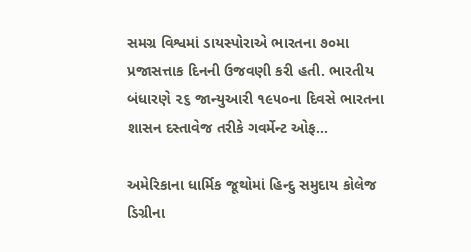સમગ્ર વિશ્વમાં ડાયસ્પોરાએ ભારતના ૭૦મા પ્રજાસત્તાક દિનની ઉજવણી કરી હતી. ભારતીય બંધારણે ૨૬ જાન્યુઆરી ૧૯૫૦ના દિવસે ભારતના શાસન દસ્તાવેજ તરીકે ગવર્મેન્ટ ઓફ...

અમેરિકાના ધાર્મિક જૂથોમાં હિન્દુ સમુદાય કોલેજ ડિગ્રીના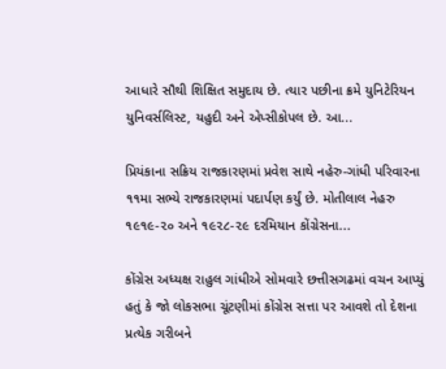આધારે સૌથી શિક્ષિત સમુદાય છે. ત્યાર પછીના ક્રમે યુનિટેરિયન યુનિવર્સલિસ્ટ, યહુદી અને એપ્સીકોપલ છે. આ...

પ્રિયંકાના સક્રિય રાજકારણમાં પ્રવેશ સાથે નહેરુ-ગાંધી પરિવારના ૧૧મા સભ્યે રાજકારણમાં પદાર્પણ કર્યું છે. મોતીલાલ નેહરુ ૧૯૧૯-૨૦ અને ૧૯૨૮-૨૯ દરમિયાન કોંગ્રેસના...

કોંગ્રેસ અધ્યક્ષ રાહુલ ગાંધીએ સોમવારે છત્તીસગઢમાં વચન આપ્યું હતું કે જો લોકસભા ચૂંટણીમાં કોંગ્રેસ સત્તા પર આવશે તો દેશના પ્રત્યેક ગરીબને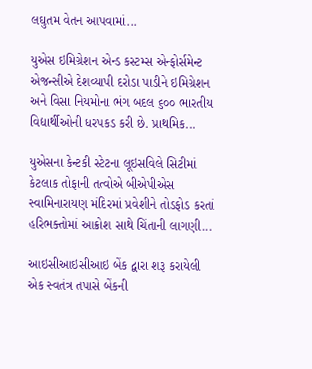લઘુતમ વેતન આપવામાં...

યુએસ ઇમિગ્રેશન એન્ડ કસ્ટમ્સ એન્ફોર્સમેન્ટ એજન્સીએ દેશવ્યાપી દરોડા પાડીને ઇમિગ્રેશન અને વિસા નિયમોના ભંગ બદલ ૬૦૦ ભારતીય વિદ્યાર્થીઓની ધરપકડ કરી છે. પ્રાથમિક...

યુએસના કેન્ટકી સ્ટેટના લૂઇસવિલે સિટીમાં કેટલાક તોફાની તત્વોએ બીએપીએસ સ્વામિનારાયણ મંદિરમાં પ્રવેશીને તોડફોડ કરતાં હરિભક્તોમાં આક્રોશ સાથે ચિંતાની લાગણી...

આઇસીઆઇસીઆઇ બેંક દ્વારા શરૂ કરાયેલી એક સ્વતંત્ર તપાસે બેંકની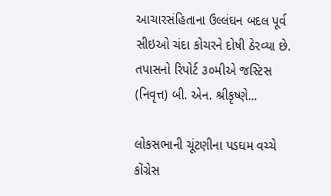આચારસંહિતાના ઉલ્લંઘન બદલ પૂર્વ સીઇઓ ચંદા કોચરને દોષી ઠેરવ્યા છે. તપાસનો રિપોર્ટ ૩૦મીએ જસ્ટિસ (નિવૃત્ત) બી. એન. શ્રીકૃષ્ણે...

લોકસભાની ચૂંટણીના પડઘમ વચ્ચે કોંગ્રેસ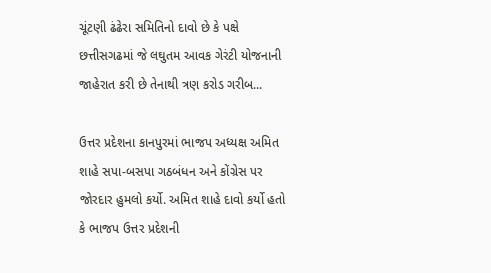ચૂંટણી ઢંઢેરા સમિતિનો દાવો છે કે પક્ષે છત્તીસગઢમાં જે લઘુતમ આવક ગેરંટી યોજનાની જાહેરાત કરી છે તેનાથી ત્રણ કરોડ ગરીબ...

ઉત્તર પ્રદેશના કાનપુરમાં ભાજપ અધ્યક્ષ અમિત શાહે સપા-બસપા ગઠબંધન અને કોંગ્રેસ પર જોરદાર હુમલો કર્યો. અમિત શાહે દાવો કર્યો હતો કે ભાજપ ઉત્તર પ્રદેશની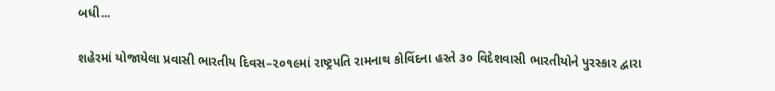બધી...

શહેરમાં યોજાયેલા પ્રવાસી ભારતીય દિવસ–૨૦૧૯માં રાષ્ટ્રપતિ રામનાથ કોવિંદના હસ્તે ૩૦ વિદેશવાસી ભારતીયોને પુરસ્કાર દ્વારા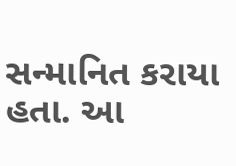સન્માનિત કરાયા હતા. આ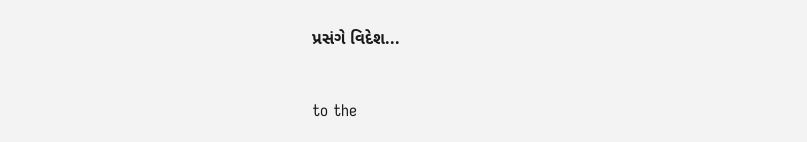પ્રસંગે વિદેશ...



to the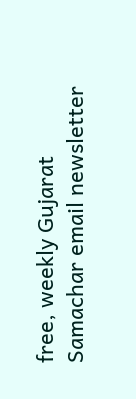free, weekly Gujarat Samachar email newsletter